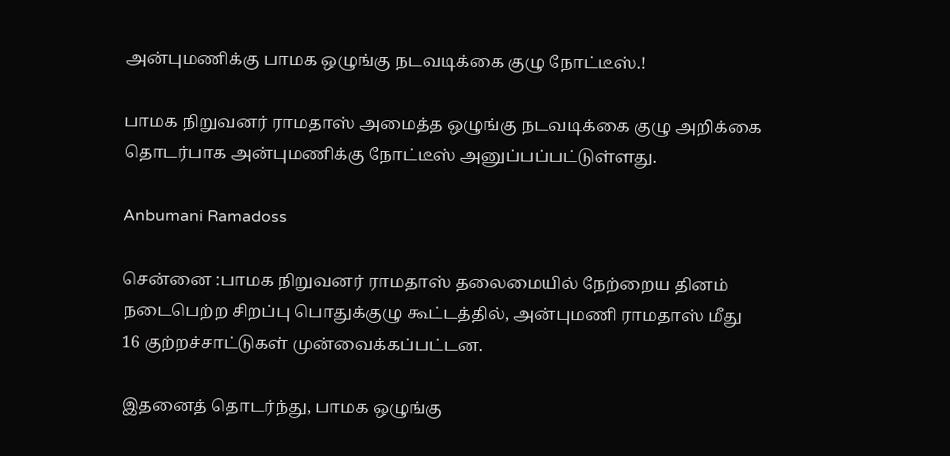அன்புமணிக்கு பாமக ஒழுங்கு நடவடிக்கை குழு நோட்டீஸ்.!

பாமக நிறுவனர் ராமதாஸ் அமைத்த ஒழுங்கு நடவடிக்கை குழு அறிக்கை தொடர்பாக அன்புமணிக்கு நோட்டீஸ் அனுப்பப்பட்டுள்ளது.

Anbumani Ramadoss

சென்னை :பாமக நிறுவனர் ராமதாஸ் தலைமையில் நேற்றைய தினம் நடைபெற்ற சிறப்பு பொதுக்குழு கூட்டத்தில், அன்புமணி ராமதாஸ் மீது 16 குற்றச்சாட்டுகள் முன்வைக்கப்பட்டன.

இதனைத் தொடர்ந்து, பாமக ஒழுங்கு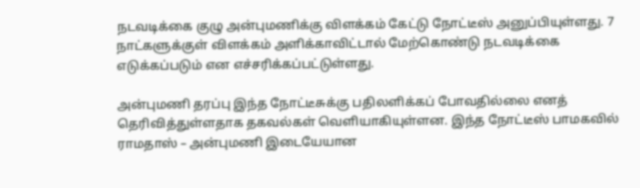நடவடிக்கை குழு அன்புமணிக்கு விளக்கம் கேட்டு நோட்டீஸ் அனுப்பியுள்ளது. 7 நாட்களுக்குள் விளக்கம் அளிக்காவிட்டால் மேற்கொண்டு நடவடிக்கை எடுக்கப்படும் என எச்சரிக்கப்பட்டுள்ளது.

அன்புமணி தரப்பு இந்த நோட்டீசுக்கு பதிலளிக்கப் போவதில்லை எனத் தெரிவித்துள்ளதாக தகவல்கள் வெளியாகியுள்ளன. இந்த நோட்டீஸ் பாமகவில் ராமதாஸ் – அன்புமணி இடையேயான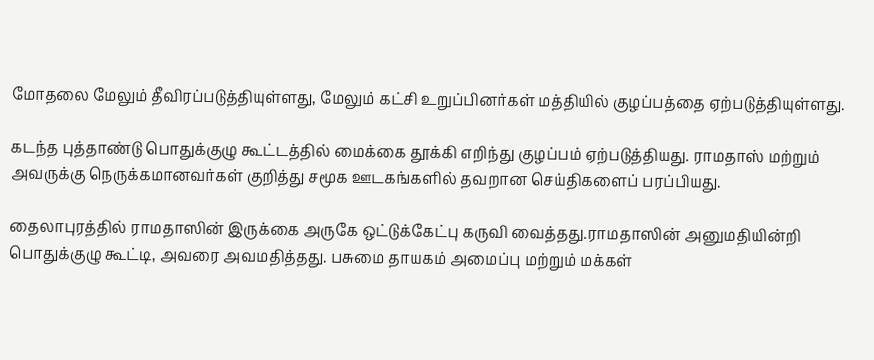மோதலை மேலும் தீவிரப்படுத்தியுள்ளது, மேலும் கட்சி உறுப்பினர்கள் மத்தியில் குழப்பத்தை ஏற்படுத்தியுள்ளது.

கடந்த புத்தாண்டு பொதுக்குழு கூட்டத்தில் மைக்கை தூக்கி எறிந்து குழப்பம் ஏற்படுத்தியது. ராமதாஸ் மற்றும் அவருக்கு நெருக்கமானவர்கள் குறித்து சமூக ஊடகங்களில் தவறான செய்திகளைப் பரப்பியது.

தைலாபுரத்தில் ராமதாஸின் இருக்கை அருகே ஒட்டுக்கேட்பு கருவி வைத்தது.ராமதாஸின் அனுமதியின்றி பொதுக்குழு கூட்டி, அவரை அவமதித்தது. பசுமை தாயகம் அமைப்பு மற்றும் மக்கள்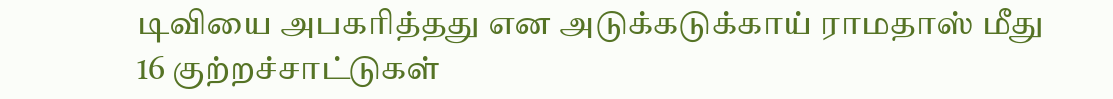டிவியை அபகரித்தது என அடுக்கடுக்காய் ராமதாஸ் மீது 16 குற்றச்சாட்டுகள்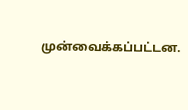முன்வைக்கப்பட்டன.